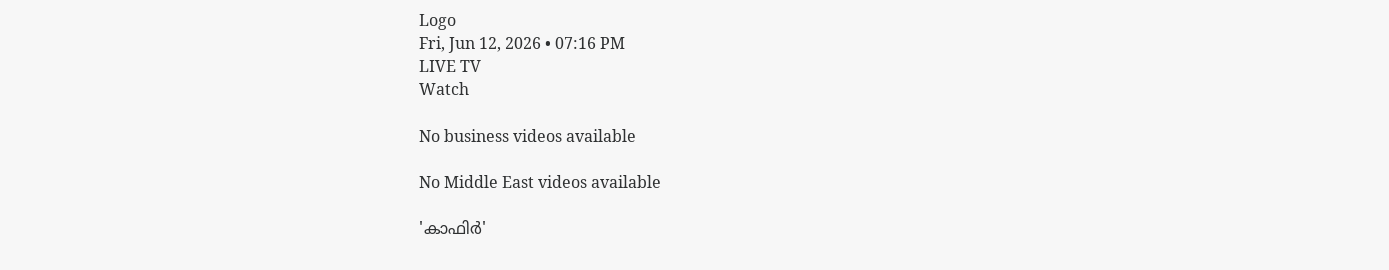Logo
Fri, Jun 12, 2026 • 07:16 PM
LIVE TV
Watch

No business videos available

No Middle East videos available

'കാഫിര്‍'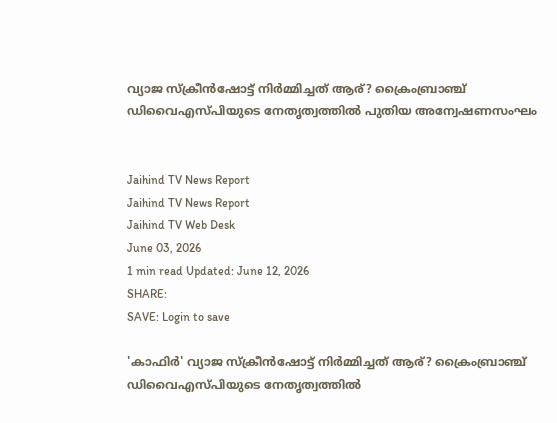വ്യാജ സ്‌ക്രീന്‍ഷോട്ട് നിര്‍മ്മിച്ചത് ആര്? ക്രൈംബ്രാഞ്ച് ഡിവൈഎസ്പിയുടെ നേതൃത്വത്തില്‍ പുതിയ അന്വേഷണസംഘം


Jaihind TV News Report
Jaihind TV News Report
Jaihind TV Web Desk
June 03, 2026
1 min read Updated: June 12, 2026
SHARE:
SAVE: Login to save

'കാഫിര്‍' വ്യാജ സ്‌ക്രീന്‍ഷോട്ട് നിര്‍മ്മിച്ചത് ആര്? ക്രൈംബ്രാഞ്ച് ഡിവൈഎസ്പിയുടെ നേതൃത്വത്തില്‍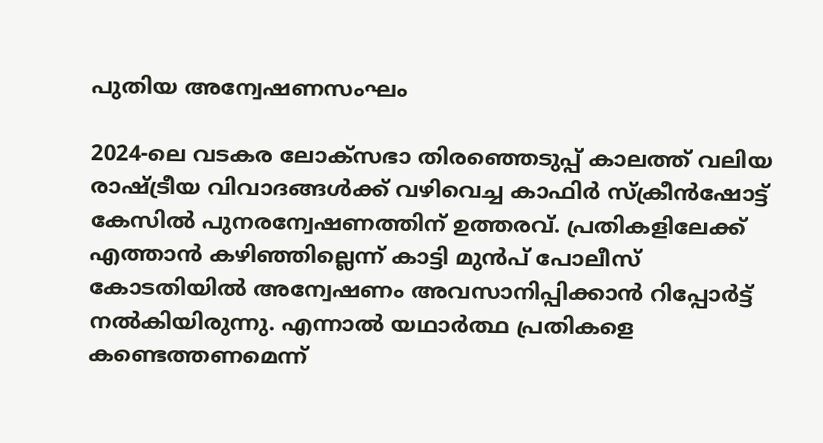പുതിയ അന്വേഷണസംഘം

2024-ലെ വടകര ലോക്സഭാ തിരഞ്ഞെടുപ്പ് കാലത്ത് വലിയ രാഷ്ട്രീയ വിവാദങ്ങള്‍ക്ക് വഴിവെച്ച കാഫിര്‍ സ്‌ക്രീന്‍ഷോട്ട് കേസില്‍ പുനരന്വേഷണത്തിന് ഉത്തരവ്. പ്രതികളിലേക്ക് എത്താന്‍ കഴിഞ്ഞില്ലെന്ന് കാട്ടി മുന്‍പ് പോലീസ് കോടതിയില്‍ അന്വേഷണം അവസാനിപ്പിക്കാന്‍ റിപ്പോര്‍ട്ട് നല്‍കിയിരുന്നു. എന്നാല്‍ യഥാര്‍ത്ഥ പ്രതികളെ കണ്ടെത്തണമെന്ന്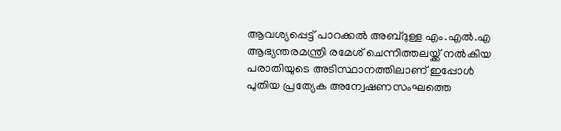ആവശ്യപ്പെട്ട് പാറക്കല്‍ അബ്ദുള്ള എം.എല്‍.എ ആഭ്യന്തരമന്ത്രി രമേശ് ചെന്നിത്തലയ്ക്ക് നല്‍കിയ പരാതിയുടെ അടിസ്ഥാനത്തിലാണ് ഇപ്പോള്‍ പുതിയ പ്രത്യേക അന്വേഷണസംഘത്തെ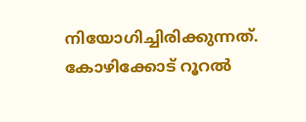നിയോഗിച്ചിരിക്കുന്നത്. കോഴിക്കോട് റൂറല്‍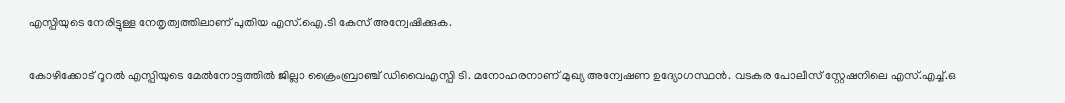എസ്പിയുടെ നേരിട്ടുള്ള നേതൃത്വത്തിലാണ് പുതിയ എസ്.ഐ.ടി കേസ് അന്വേഷിക്കുക.

കോഴിക്കോട് റൂറല്‍ എസ്പിയുടെ മേല്‍നോട്ടത്തില്‍ ജില്ലാ ക്രൈംബ്രാഞ്ച് ഡിവൈഎസ്പി ടി. മനോഹരനാണ് മുഖ്യ അന്വേഷണ ഉദ്യോഗസ്ഥന്‍. വടകര പോലീസ് സ്റ്റേഷനിലെ എസ്.എച്ച്.ഒ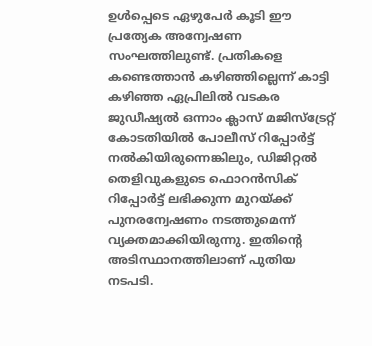ഉള്‍പ്പെടെ ഏഴുപേര്‍ കൂടി ഈ പ്രത്യേക അന്വേഷണ സംഘത്തിലുണ്ട്. പ്രതികളെ കണ്ടെത്താന്‍ കഴിഞ്ഞില്ലെന്ന് കാട്ടി കഴിഞ്ഞ ഏപ്രിലില്‍ വടകര ജുഡീഷ്യല്‍ ഒന്നാം ക്ലാസ് മജിസ്ട്രേറ്റ് കോടതിയില്‍ പോലീസ് റിപ്പോര്‍ട്ട് നല്‍കിയിരുന്നെങ്കിലും, ഡിജിറ്റല്‍ തെളിവുകളുടെ ഫൊറന്‍സിക് റിപ്പോര്‍ട്ട് ലഭിക്കുന്ന മുറയ്ക്ക് പുനരന്വേഷണം നടത്തുമെന്ന് വ്യക്തമാക്കിയിരുന്നു. ഇതിന്റെ അടിസ്ഥാനത്തിലാണ് പുതിയ നടപടി.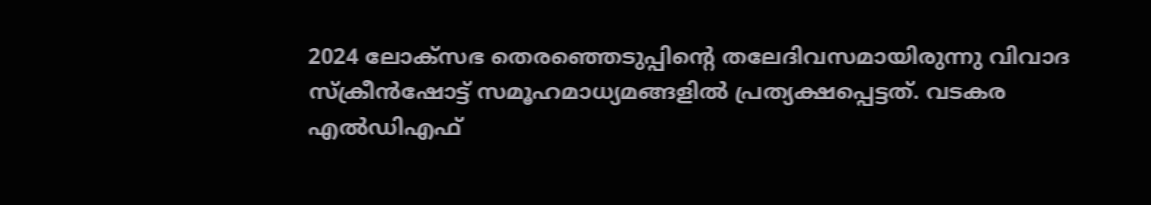2024 ലോക്‌സഭ തെരഞ്ഞെടുപ്പിന്റെ തലേദിവസമായിരുന്നു വിവാദ സ്‌ക്രീന്‍ഷോട്ട് സമൂഹമാധ്യമങ്ങളില്‍ പ്രത്യക്ഷപ്പെട്ടത്. വടകര എല്‍ഡിഎഫ്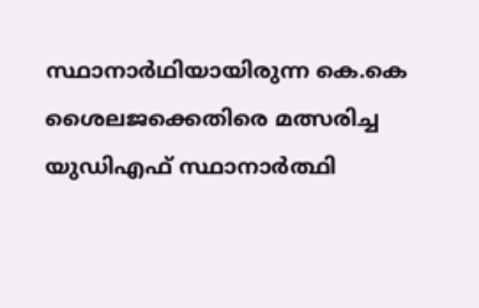സ്ഥാനാര്‍ഥിയായിരുന്ന കെ.കെ ശൈലജക്കെതിരെ മത്സരിച്ച യുഡിഎഫ് സ്ഥാനാര്‍ത്ഥി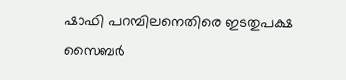ഷാഫി പറമ്പിലനെതിരെ ഇടതുപക്ഷ സൈബര്‍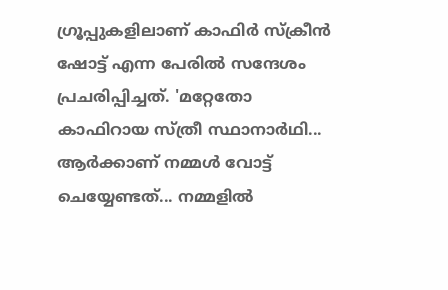ഗ്രൂപ്പുകളിലാണ് കാഫിര്‍ സ്‌ക്രീന്‍ ഷോട്ട് എന്ന പേരില്‍ സന്ദേശം പ്രചരിപ്പിച്ചത്. 'മറ്റേതോ കാഫിറായ സ്ത്രീ സ്ഥാനാര്‍ഥി... ആര്‍ക്കാണ് നമ്മള്‍ വോട്ട് ചെയ്യേണ്ടത്... നമ്മളില്‍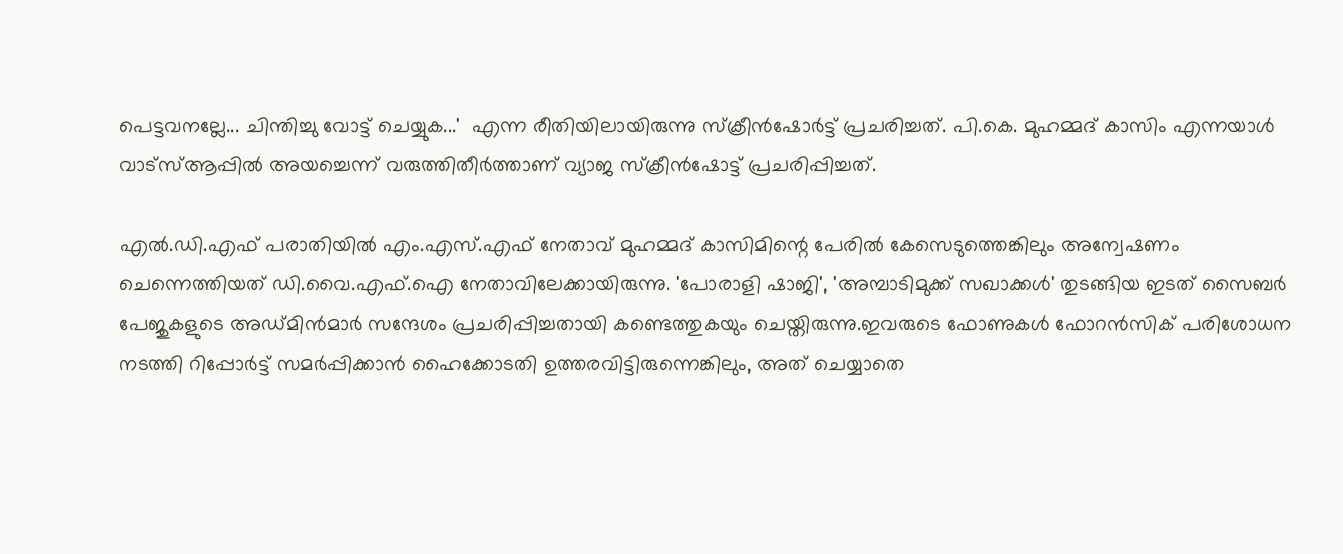പെട്ടവനല്ലേ... ചിന്തിച്ചു വോട്ട് ചെയ്യുക...'  എന്ന രീതിയിലായിരുന്നു സ്‌ക്രീന്‍ഷോര്‍ട്ട് പ്രചരിച്ചത്. പി.കെ. മുഹമ്മദ് കാസിം എന്നയാള്‍ വാട്സ്ആപ്പില്‍ അയച്ചെന്ന് വരുത്തിതീര്‍ത്താണ് വ്യാജ സ്‌ക്രീന്‍ഷോട്ട് പ്രചരിപ്പിച്ചത്.

എല്‍.ഡി.എഫ് പരാതിയില്‍ എം.എസ്.എഫ് നേതാവ് മുഹമ്മദ് കാസിമിന്റെ പേരില്‍ കേസെടുത്തെങ്കിലും അന്വേഷണം ചെന്നെത്തിയത് ഡി.വൈ.എഫ്.ഐ നേതാവിലേക്കായിരുന്നു. 'പോരാളി ഷാജി', 'അമ്പാടിമുക്ക് സഖാക്കള്‍' തുടങ്ങിയ ഇടത് സൈബര്‍ പേജുകളുടെ അഡ്മിന്‍മാര്‍ സന്ദേശം പ്രചരിപ്പിച്ചതായി കണ്ടെത്തുകയും ചെയ്തിരുന്നു.ഇവരുടെ ഫോണുകള്‍ ഫോറന്‍സിക് പരിശോധന നടത്തി റിപ്പോര്‍ട്ട് സമര്‍പ്പിക്കാന്‍ ഹൈക്കോടതി ഉത്തരവിട്ടിരുന്നെങ്കിലും, അത് ചെയ്യാതെ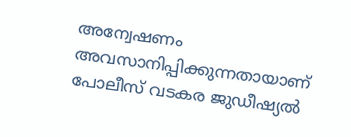അന്വേഷണം അവസാനിപ്പിക്കുന്നതായാണ് പോലീസ് വടകര ജുഡീഷ്യല്‍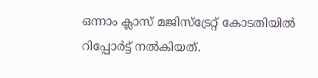ഒന്നാം ക്ലാസ് മജിസ്ട്രേറ്റ് കോടതിയില്‍ റിപ്പോര്‍ട്ട് നല്‍കിയത്.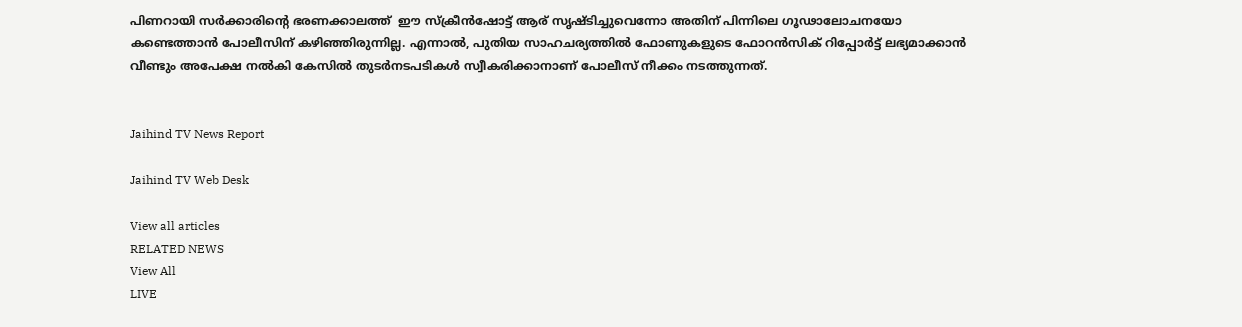പിണറായി സര്‍ക്കാരിന്‍റെ ഭരണക്കാലത്ത്  ഈ സ്‌ക്രീന്‍ഷോട്ട് ആര് സൃഷ്ടിച്ചുവെന്നോ അതിന് പിന്നിലെ ഗൂഢാലോചനയോ കണ്ടെത്താന്‍ പോലീസിന് കഴിഞ്ഞിരുന്നില്ല. എന്നാല്‍, പുതിയ സാഹചര്യത്തില്‍ ഫോണുകളുടെ ഫോറന്‍സിക് റിപ്പോര്‍ട്ട് ലഭ്യമാക്കാന്‍ വീണ്ടും അപേക്ഷ നല്‍കി കേസില്‍ തുടര്‍നടപടികള്‍ സ്വീകരിക്കാനാണ് പോലീസ് നീക്കം നടത്തുന്നത്.


Jaihind TV News Report

Jaihind TV Web Desk

View all articles
RELATED NEWS
View All
LIVE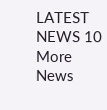LATEST NEWS 10
More News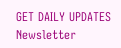GET DAILY UPDATES
Newsletter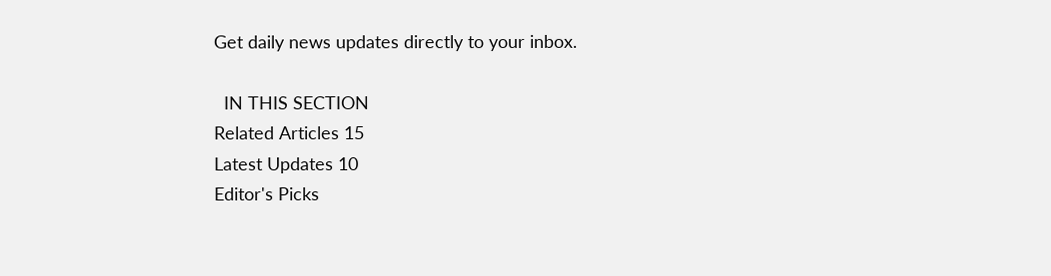Get daily news updates directly to your inbox.

  IN THIS SECTION
Related Articles 15
Latest Updates 10
Editor's Picks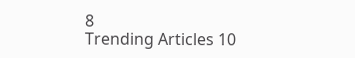8
Trending Articles 10